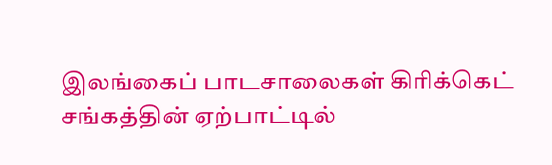இலங்கைப் பாடசாலைகள் கிரிக்கெட் சங்கத்தின் ஏற்பாட்டில்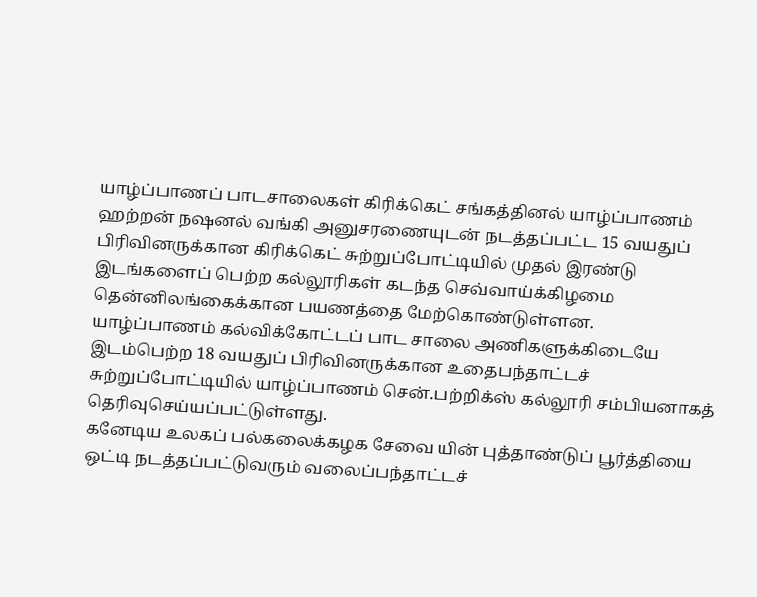யாழ்ப்பாணப் பாடசாலைகள் கிரிக்கெட் சங்கத்தினல் யாழ்ப்பாணம் ஹற்றன் நஷனல் வங்கி அனுசரணையுடன் நடத்தப்பட்ட 15 வயதுப் பிரிவினருக்கான கிரிக்கெட் சுற்றுப்போட்டியில் முதல் இரண்டு இடங்களைப் பெற்ற கல்லூரிகள் கடந்த செவ்வாய்க்கிழமை தென்னிலங்கைக்கான பயணத்தை மேற்கொண்டுள்ளன.
யாழ்ப்பாணம் கல்விக்கோட்டப் பாட சாலை அணிகளுக்கிடையே இடம்பெற்ற 18 வயதுப் பிரிவினருக்கான உதைபந்தாட்டச் சுற்றுப்போட்டியில் யாழ்ப்பாணம் சென்.பற்றிக்ஸ் கல்லூரி சம்பியனாகத் தெரிவுசெய்யப்பட்டுள்ளது.
கனேடிய உலகப் பல்கலைக்கழக சேவை யின் புத்தாண்டுப் பூர்த்தியை ஒட்டி நடத்தப்பட்டுவரும் வலைப்பந்தாட்டச்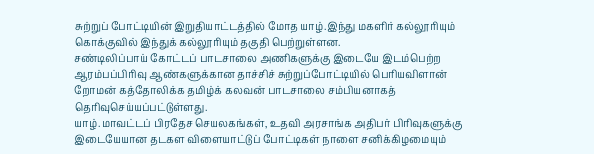சுற்றுப் போட்டியின் இறுதியாட்டத்தில் மோத யாழ்.இந்து மகளிர் கல்லூரியும் கொக்குவில் இந்துக் கல்லூரியும் தகுதி பெற்றுள்ளன.
சண்டிலிப்பாய் கோட்டப் பாடசாலை அணிகளுக்கு இடையே இடம்பெற்ற ஆரம்பப்பிரிவு ஆண்களுக்கான தாச்சிச் சுற்றுப்போட்டியில் பெரியவிளான் றோமன் கத்தோலிக்க தமிழ்க் கலவன் பாடசாலை சம்பியனாகத் தெரிவுசெய்யப்பட்டுள்ளது.
யாழ்.மாவட்டப் பிரதேச செயலகங்கள், உதவி அரசாங்க அதிபர் பிரிவுகளுக்கு இடையேயான தடகள விளையாட்டுப் போட்டிகள் நாளை சனிக்கிழமையும்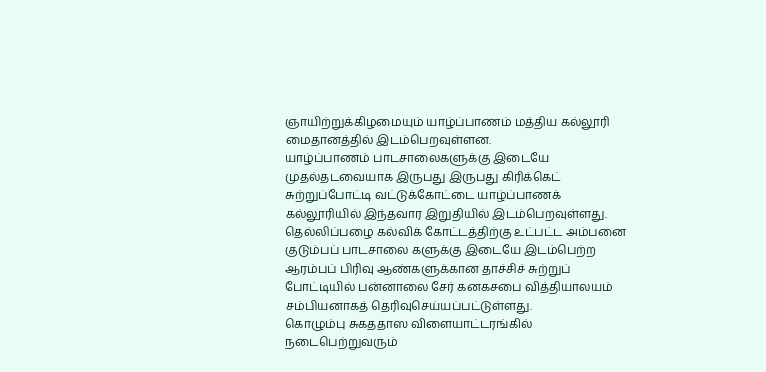ஞாயிற்றுக்கிழமையும் யாழ்ப்பாணம் மத்திய கல்லூரி மைதானத்தில் இடம்பெறவுள்ளன.
யாழ்ப்பாணம் பாடசாலைகளுக்கு இடையே முதல்தடவையாக இருபது இருபது கிரிக்கெட் சுற்றுப்போட்டி வட்டுக்கோட்டை யாழ்ப்பாணக் கல்லூரியில் இந்தவார இறுதியில் இடம்பெறவுள்ளது.
தெல்லிப்பழை கல்விக் கோட்டத்திற்கு உட்பட்ட அம்பனை குடும்பப் பாடசாலை களுக்கு இடையே இடம்பெற்ற ஆரம்பப் பிரிவு ஆண்களுக்கான தாச்சிச் சுற்றுப் போட்டியில் பன்னாலை சேர் கனகசபை வித்தியாலயம் சம்பியனாகத் தெரிவுசெய்யப்பட்டுள்ளது.
கொழும்பு சுகததாஸ விளையாட்டரங்கில் நடைபெற்றுவரும்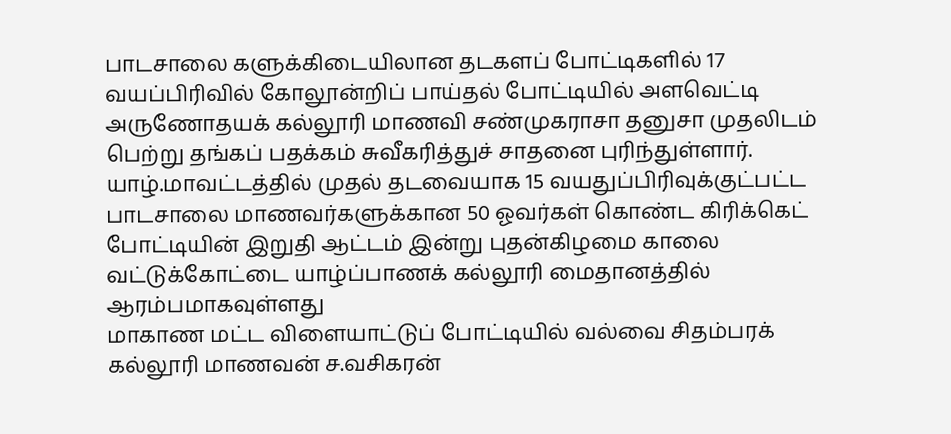பாடசாலை களுக்கிடையிலான தடகளப் போட்டிகளில் 17 வயப்பிரிவில் கோலூன்றிப் பாய்தல் போட்டியில் அளவெட்டி அருணோதயக் கல்லூரி மாணவி சண்முகராசா தனுசா முதலிடம் பெற்று தங்கப் பதக்கம் சுவீகரித்துச் சாதனை புரிந்துள்ளார்.
யாழ்.மாவட்டத்தில் முதல் தடவையாக 15 வயதுப்பிரிவுக்குட்பட்ட பாடசாலை மாணவர்களுக்கான 50 ஓவர்கள் கொண்ட கிரிக்கெட் போட்டியின் இறுதி ஆட்டம் இன்று புதன்கிழமை காலை வட்டுக்கோட்டை யாழ்ப்பாணக் கல்லூரி மைதானத்தில் ஆரம்பமாகவுள்ளது
மாகாண மட்ட விளையாட்டுப் போட்டியில் வல்வை சிதம்பரக் கல்லூரி மாணவன் ச.வசிகரன்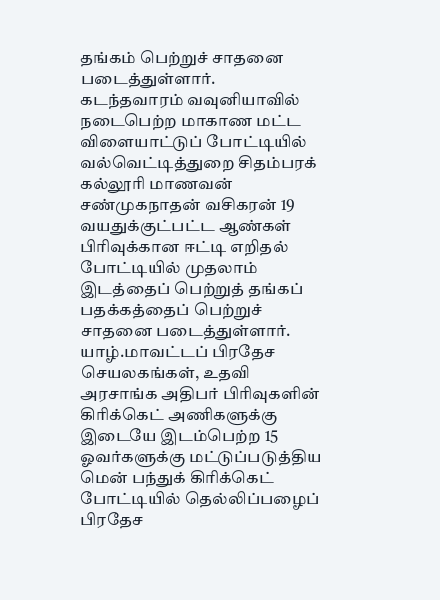தங்கம் பெற்றுச் சாதனை படைத்துள்ளார்.
கடந்தவாரம் வவுனியாவில் நடைபெற்ற மாகாண மட்ட விளையாட்டுப் போட்டியில் வல்வெட்டித்துறை சிதம்பரக் கல்லூரி மாணவன் சண்முகநாதன் வசிகரன் 19 வயதுக்குட்பட்ட ஆண்கள் பிரிவுக்கான ஈட்டி எறிதல் போட்டியில் முதலாம் இடத்தைப் பெற்றுத் தங்கப் பதக்கத்தைப் பெற்றுச் சாதனை படைத்துள்ளார்.
யாழ்.மாவட்டப் பிரதேச செயலகங்கள், உதவி அரசாங்க அதிபர் பிரிவுகளின் கிரிக்கெட் அணிகளுக்கு இடையே இடம்பெற்ற 15 ஓவர்களுக்கு மட்டுப்படுத்திய மென் பந்துக் கிரிக்கெட் போட்டியில் தெல்லிப்பழைப் பிரதேச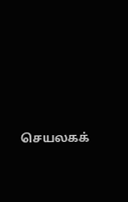செயலகக்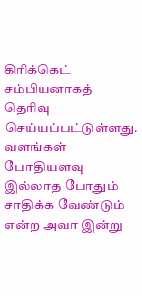கிரிக்கெட் சம்பியனாகத் தெரிவு செய்யப்பட்டுள்ளது.
வளங்கள் போதியளவு இல்லாத போதும் சாதிக்க வேண்டும் என்ற அவா இன்று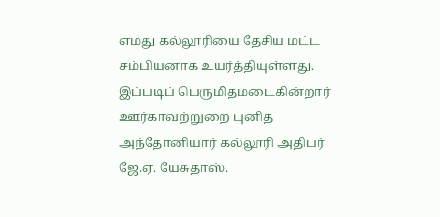எமது கல்லூரியை தேசிய மட்ட சம்பியனாக உயர்த்தியுள்ளது.
இப்படிப் பெருமிதமடைகின்றார் ஊர்காவற்றுறை புனித அந்தோனியார் கல்லூரி அதிபர் ஜே.ஏ. யேசுதாஸ்.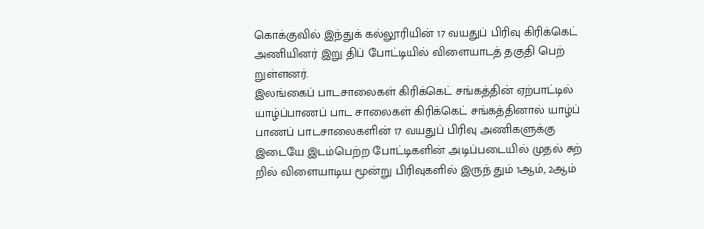கொக்குவில் இந்துக் கல்லூரியின் 17 வயதுப் பிரிவு கிரிக்கெட் அணியினர் இறு திப் போட்டியில் விளையாடத் தகுதி பெற் றுள்ளனர்.
இலங்கைப் பாடசாலைகள் கிரிக்கெட் சங்கத்தின் ஏற்பாட்டில் யாழ்ப்பாணப் பாட சாலைகள் கிரிக்கெட் சங்கத்தினால் யாழ்ப் பாணப் பாடசாலைகளின் 17 வயதுப் பிரிவு அணிகளுக்கு இடையே இடம்பெற்ற போட்டிகளின் அடிப்படையில் முதல் சுற் றில் விளையாடிய மூன்று பிரிவுகளில் இருந் தும் 1ஆம், 2ஆம்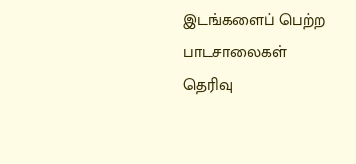இடங்களைப் பெற்ற பாடசாலைகள் தெரிவு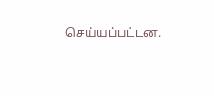செய்யப்பட்டன.